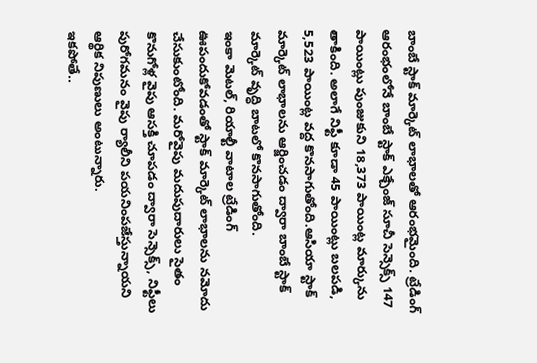బాంబే స్టాక్ మార్కెట్ లాభాలతో ఆరంభమైంది. ట్రేడింగ్ ఆరంభంలోనే బాంబే స్టాక్ ఎక్చేంజ్ సూచీ సెన్సెక్స్ 147 పాయింట్లు పుంజుకుని 18,373 పాయింట్ల మార్కును తాకింది. అలాగే నిఫ్టీ కూడా 45 పాయింట్లు బలపడి, 5,523 పాయింట్ల వద్ద కొనసాగుతోంది.ఆసియా స్టాక్ మార్కెట్ లాభాలను ఆర్జించడం ద్వారా బాంబే స్టాక్ మార్కెట్ వృద్ధి బాటలో కొనసాగుతోంది.
ఇంకా మెటల్, రియాల్టీ వాటాల ట్రేడింగ్ ఊపందుకోవడంతో స్టాక్ మార్కెట్ లాభాలను నమోదు చేసుకుంటోంది. మరోవైపు మదుపుదారులు సైతం కొనుగోళ్ల వైపు ఆసక్తి చూపడం ద్వారా సెన్సెక్స్, నిఫ్టీలు పురోగమనం వైపు ర్యాలీని పయనింపజేస్తున్నాయని ఆర్థిక నిపుణులు అంటున్నారు.
ఇకపోతే..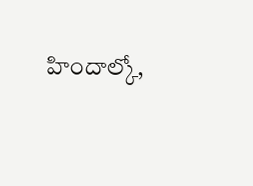హిందాల్కో,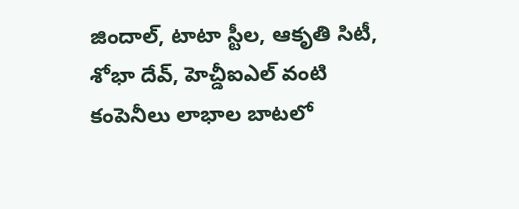జిందాల్, టాటా స్టీల, ఆకృతి సిటీ, శోభా దేవ్, హెచ్డీఐఎల్ వంటి కంపెనీలు లాభాల బాటలో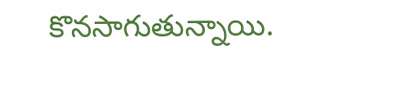కొనసాగుతున్నాయి.